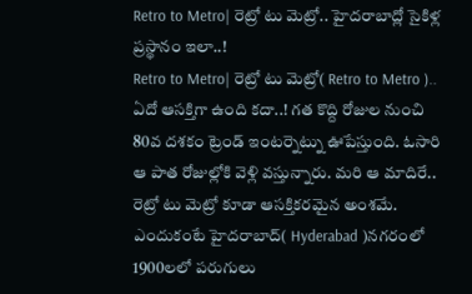Retro to Metro| రెట్రో టు మెట్రో.. హైదరాబాద్లో సైకిళ్ల ప్రస్థానం ఇలా..!
Retro to Metro| రెట్రో టు మెట్రో( Retro to Metro ).. ఏదో ఆసక్తిగా ఉంది కదా..! గత కొద్ది రోజుల నుంచి 80వ దశకం ట్రెండ్ ఇంటర్నెట్ను ఊపేస్తుంది. ఓసారి ఆ పాత రోజుల్లోకి వెళ్లి వస్తున్నారు. మరి ఆ మాదిరే.. రెట్రో టు మెట్రో కూడా ఆసక్తికరమైన అంశమే. ఎందుకంటే హైదరాబాద్( Hyderabad )నగరంలో 1900లలో పరుగులు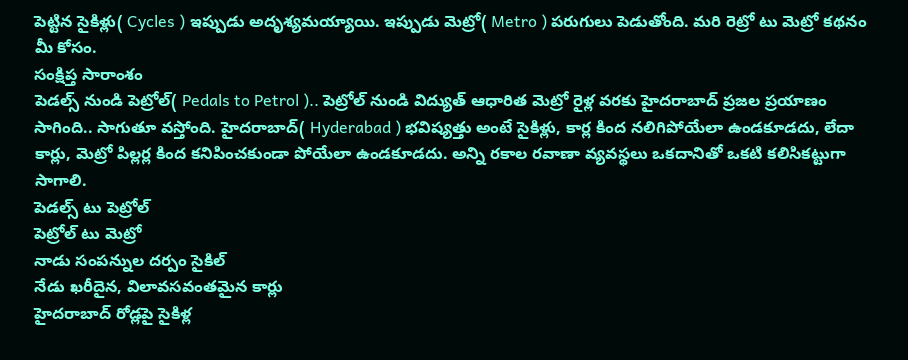పెట్టిన సైకిళ్లు( Cycles ) ఇప్పుడు అదృశ్యమయ్యాయి. ఇప్పుడు మెట్రో( Metro ) పరుగులు పెడుతోంది. మరి రెట్రో టు మెట్రో కథనం మీ కోసం.
సంక్షిప్త సారాంశం
పెడల్స్ నుండి పెట్రోల్( Pedals to Petrol ).. పెట్రోల్ నుండి విద్యుత్ ఆధారిత మెట్రో రైళ్ల వరకు హైదరాబాద్ ప్రజల ప్రయాణం సాగింది.. సాగుతూ వస్తోంది. హైదరాబాద్( Hyderabad ) భవిష్యత్తు అంటే సైకిళ్లు, కార్ల కింద నలిగిపోయేలా ఉండకూడదు, లేదా కార్లు, మెట్రో పిల్లర్ల కింద కనిపించకుండా పోయేలా ఉండకూడదు. అన్ని రకాల రవాణా వ్యవస్థలు ఒకదానితో ఒకటి కలిసికట్టుగా సాగాలి.
పెడల్స్ టు పెట్రోల్
పెట్రోల్ టు మెట్రో
నాడు సంపన్నుల దర్పం సైకిల్
నేడు ఖరీదైన, విలావసవంతమైన కార్లు
హైదరాబాద్ రోడ్లపై సైకిళ్ల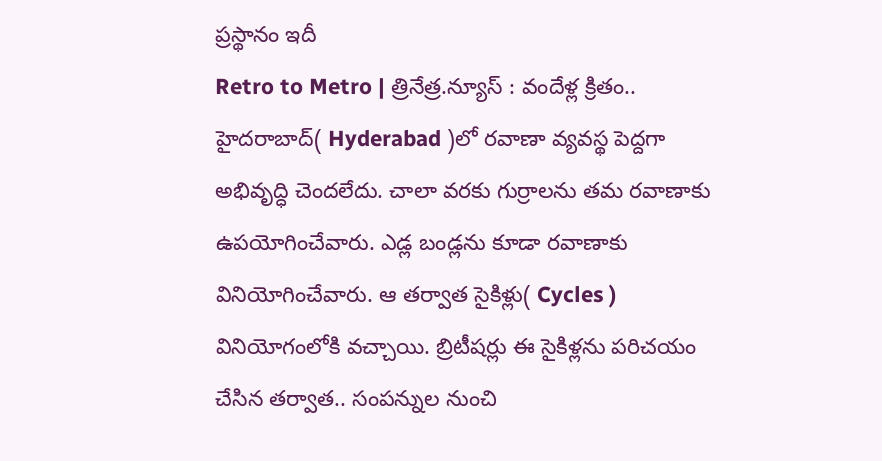ప్రస్థానం ఇదీ
Retro to Metro | త్రినేత్ర.న్యూస్ : వందేళ్ల క్రితం.. హైదరాబాద్( Hyderabad )లో రవాణా వ్యవస్థ పెద్దగా అభివృద్ధి చెందలేదు. చాలా వరకు గుర్రాలను తమ రవాణాకు ఉపయోగించేవారు. ఎడ్ల బండ్లను కూడా రవాణాకు వినియోగించేవారు. ఆ తర్వాత సైకిళ్లు( Cycles ) వినియోగంలోకి వచ్చాయి. బ్రిటీషర్లు ఈ సైకిళ్లను పరిచయం చేసిన తర్వాత.. సంపన్నుల నుంచి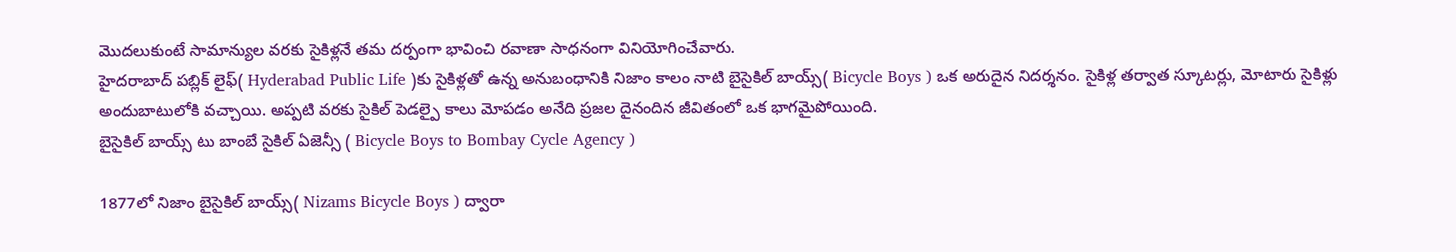మొదలుకుంటే సామాన్యుల వరకు సైకిళ్లనే తమ దర్పంగా భావించి రవాణా సాధనంగా వినియోగించేవారు.
హైదరాబాద్ పబ్లిక్ లైఫ్( Hyderabad Public Life )కు సైకిళ్లతో ఉన్న అనుబంధానికి నిజాం కాలం నాటి బైసైకిల్ బాయ్స్( Bicycle Boys ) ఒక అరుదైన నిదర్శనం. సైకిళ్ల తర్వాత స్కూటర్లు, మోటారు సైకిళ్లు అందుబాటులోకి వచ్చాయి. అప్పటి వరకు సైకిల్ పెడల్పై కాలు మోపడం అనేది ప్రజల దైనందిన జీవితంలో ఒక భాగమైపోయింది.
బైసైకిల్ బాయ్స్ టు బాంబే సైకిల్ ఏజెన్సీ ( Bicycle Boys to Bombay Cycle Agency )

1877లో నిజాం బైసైకిల్ బాయ్స్( Nizams Bicycle Boys ) ద్వారా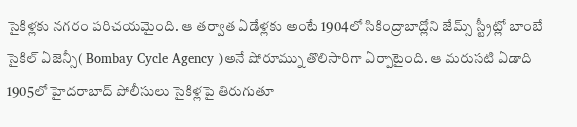సైకిళ్లకు నగరం పరిచయమైంది. ఆ తర్వాత ఏడేళ్లకు అంటే 1904లో సికింద్రాబాద్లోని జేమ్స్ స్ట్రీట్లో బాంబే సైకిల్ ఏజెన్సీ( Bombay Cycle Agency )అనే షోరూమ్ను తొలిసారిగా ఏర్పాటైంది. ఆ మరుసటి ఏడాది 1905లో హైదరాబాద్ పోలీసులు సైకిళ్లపై తిరుగుతూ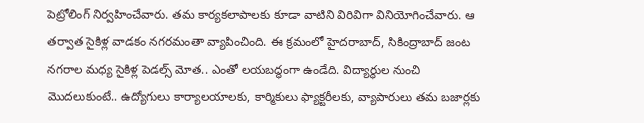పెట్రోలింగ్ నిర్వహించేవారు. తమ కార్యకలాపాలకు కూడా వాటిని విరివిగా వినియోగించేవారు. ఆ తర్వాత సైకిళ్ల వాడకం నగరమంతా వ్యాపించింది. ఈ క్రమంలో హైదరాబాద్, సికింద్రాబాద్ జంట నగరాల మధ్య సైకిళ్ల పెడల్స్ మోత.. ఎంతో లయబద్ధంగా ఉండేది. విద్యార్థుల నుంచి మొదలుకుంటే.. ఉద్యోగులు కార్యాలయాలకు, కార్మికులు ఫ్యాక్టరీలకు, వ్యాపారులు తమ బజార్లకు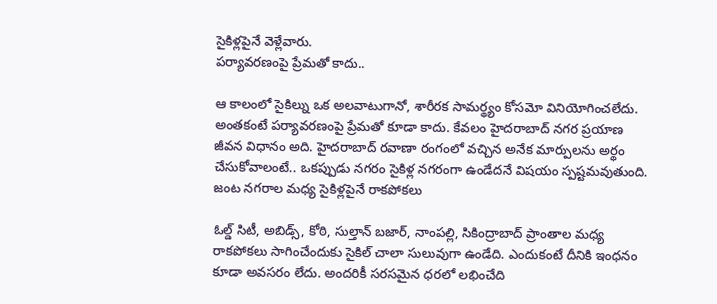సైకిళ్లపైనే వెళ్లేవారు.
పర్యావరణంపై ప్రేమతో కాదు..

ఆ కాలంలో సైకిల్ను ఒక అలవాటుగానో, శారీరక సామర్థ్యం కోసమో వినియోగించలేదు. అంతకంటే పర్యావరణంపై ప్రేమతో కూడా కాదు. కేవలం హైదరాబాద్ నగర ప్రయాణ జీవన విధానం అది. హైదరాబాద్ రవాణా రంగంలో వచ్చిన అనేక మార్పులను అర్థం చేసుకోవాలంటే.. ఒకప్పుడు నగరం సైకిళ్ల నగరంగా ఉండేదనే విషయం స్పష్టమవుతుంది.
జంట నగరాల మధ్య సైకిళ్లపైనే రాకపోకలు

ఓల్డ్ సిటీ, అబిడ్స్, కోఠి, సుల్తాన్ బజార్, నాంపల్లి, సికింద్రాబాద్ ప్రాంతాల మధ్య రాకపోకలు సాగించేందుకు సైకిల్ చాలా సులువుగా ఉండేది. ఎందుకంటే దీనికి ఇంధనం కూడా అవసరం లేదు. అందరికీ సరసమైన ధరలో లభించేది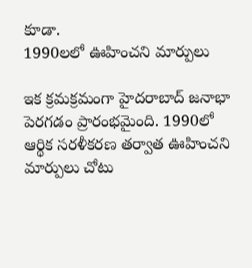కూడా.
1990లలో ఊహించని మార్పులు

ఇక క్రమక్రమంగా హైదరాబాద్ జనాభా పెరగడం ప్రారంభమైంది. 1990లో ఆర్థిక సరళీకరణ తర్వాత ఊహించని మార్పులు చోటు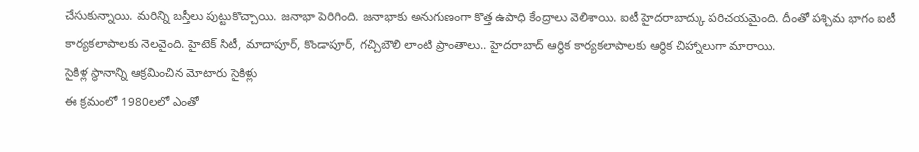చేసుకున్నాయి. మరిన్ని బస్తీలు పుట్టుకొచ్చాయి. జనాభా పెరిగింది. జనాభాకు అనుగుణంగా కొత్త ఉపాధి కేంద్రాలు వెలిశాయి. ఐటీ హైదరాబాద్కు పరిచయమైంది. దీంతో పశ్చిమ భాగం ఐటీ కార్యకలాపాలకు నెలవైంది. హైటెక్ సిటీ, మాదాపూర్, కొండాపూర్, గచ్చిబౌలి లాంటి ప్రాంతాలు.. హైదరాబాద్ ఆర్థిక కార్యకలాపాలకు ఆర్థిక చిహ్నాలుగా మారాయి.
సైకిళ్ల స్థానాన్ని ఆక్రమించిన మోటారు సైకిళ్లు
ఈ క్రమంలో 1980లలో ఎంతో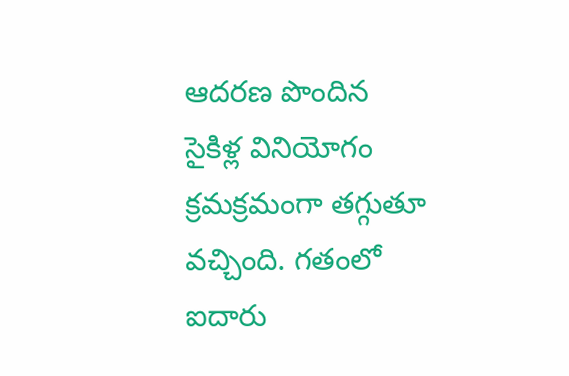ఆదరణ పొందిన సైకిళ్ల వినియోగం క్రమక్రమంగా తగ్గుతూ వచ్చింది. గతంలో ఐదారు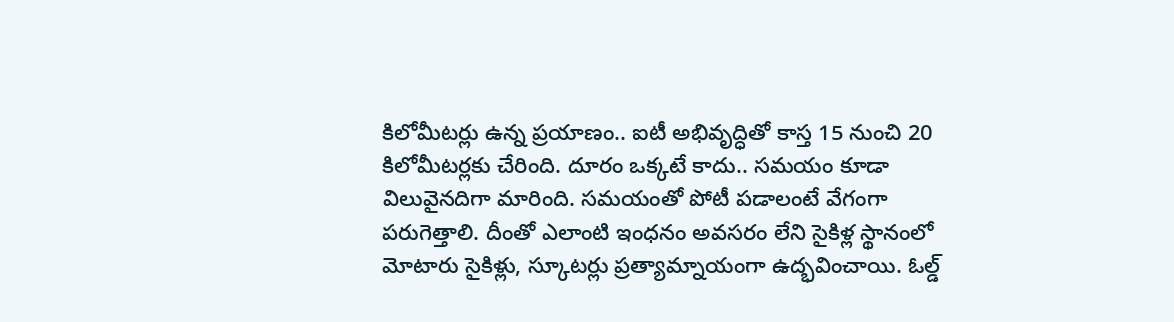కిలోమీటర్లు ఉన్న ప్రయాణం.. ఐటీ అభివృద్ధితో కాస్త 15 నుంచి 20 కిలోమీటర్లకు చేరింది. దూరం ఒక్కటే కాదు.. సమయం కూడా విలువైనదిగా మారింది. సమయంతో పోటీ పడాలంటే వేగంగా పరుగెత్తాలి. దీంతో ఎలాంటి ఇంధనం అవసరం లేని సైకిళ్ల స్థానంలో మోటారు సైకిళ్లు, స్కూటర్లు ప్రత్యామ్నాయంగా ఉద్భవించాయి. ఓల్డ్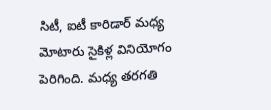సిటీ, ఐటీ కారిడార్ మధ్య మోటారు సైకిళ్ల వినియోగం పెరిగింది. మధ్య తరగతి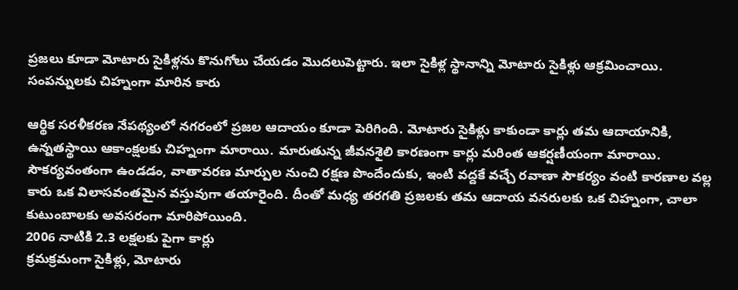ప్రజలు కూడా మోటారు సైకిళ్లను కొనుగోలు చేయడం మొదలుపెట్టారు. ఇలా సైకిళ్ల స్థానాన్ని మోటారు సైకిళ్లు ఆక్రమించాయి.
సంపన్నులకు చిహ్నంగా మారిన కారు

ఆర్థిక సరళీకరణ నేపథ్యంలో నగరంలో ప్రజల ఆదాయం కూడా పెరిగింది. మోటారు సైకిళ్లు కాకుండా కార్లు తమ ఆదాయానికి, ఉన్నతస్థాయి ఆకాంక్షలకు చిహ్నంగా మారాయి. మారుతున్న జీవనశైలి కారణంగా కార్లు మరింత ఆకర్షణీయంగా మారాయి. సౌకర్యవంతంగా ఉండడం, వాతావరణ మార్పుల నుంచి రక్షణ పొందేందుకు, ఇంటి వద్దకే వచ్చే రవాణా సౌకర్యం వంటి కారణాల వల్ల కారు ఒక విలాసవంతమైన వస్తువుగా తయారైంది. దీంతో మధ్య తరగతి ప్రజలకు తమ ఆదాయ వనరులకు ఒక చిహ్నంగా, చాలా కుటుంబాలకు అవసరంగా మారిపోయింది.
2006 నాటికి 2.3 లక్షలకు పైగా కార్లు
క్రమక్రమంగా సైకిళ్లు, మోటారు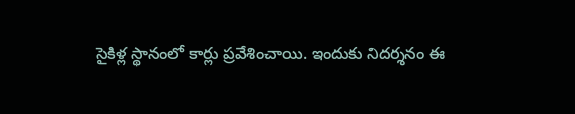సైకిళ్ల స్థానంలో కార్లు ప్రవేశించాయి. ఇందుకు నిదర్శనం ఈ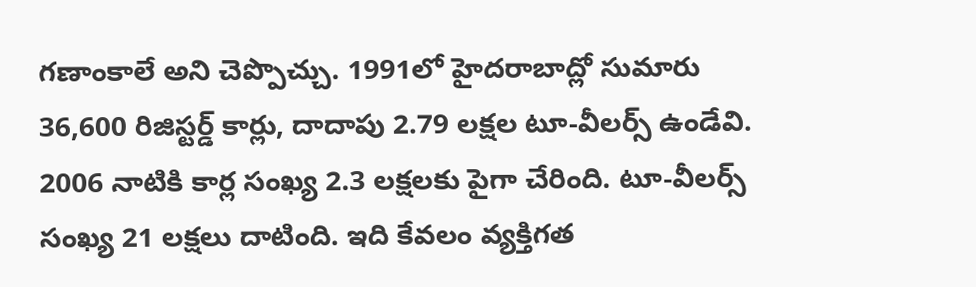గణాంకాలే అని చెప్పొచ్చు. 1991లో హైదరాబాద్లో సుమారు 36,600 రిజిస్టర్డ్ కార్లు, దాదాపు 2.79 లక్షల టూ-వీలర్స్ ఉండేవి. 2006 నాటికి కార్ల సంఖ్య 2.3 లక్షలకు పైగా చేరింది. టూ-వీలర్స్ సంఖ్య 21 లక్షలు దాటింది. ఇది కేవలం వ్యక్తిగత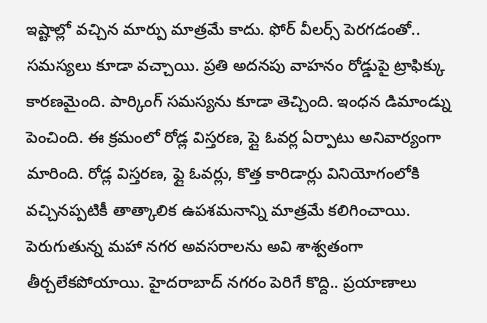ఇష్టాల్లో వచ్చిన మార్పు మాత్రమే కాదు. ఫోర్ వీలర్స్ పెరగడంతో.. సమస్యలు కూడా వచ్చాయి. ప్రతి అదనపు వాహనం రోడ్డుపై ట్రాఫిక్కు కారణమైంది. పార్కింగ్ సమస్యను కూడా తెచ్చింది. ఇంధన డిమాండ్ను పెంచింది. ఈ క్రమంలో రోడ్ల విస్తరణ, ప్లై ఓవర్ల ఏర్పాటు అనివార్యంగా మారింది. రోడ్ల విస్తరణ, ఫ్లై ఓవర్లు, కొత్త కారిడార్లు వినియోగంలోకి వచ్చినప్పటికీ తాత్కాలిక ఉపశమనాన్ని మాత్రమే కలిగించాయి. పెరుగుతున్న మహా నగర అవసరాలను అవి శాశ్వతంగా తీర్చలేకపోయాయి. హైదరాబాద్ నగరం పెరిగే కొద్ది.. ప్రయాణాలు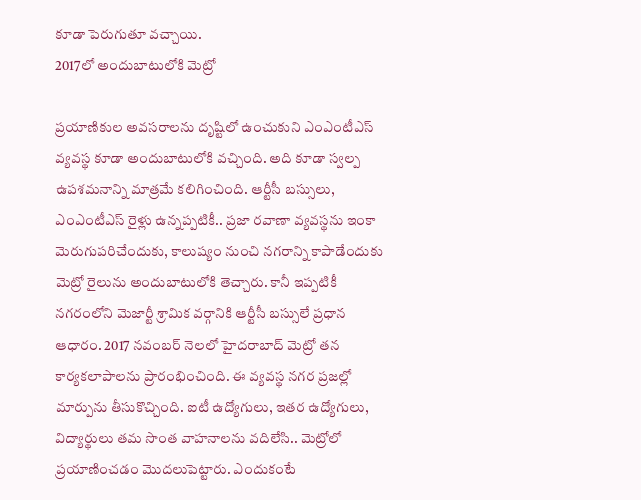కూడా పెరుగుతూ వచ్చాయి.
2017లో అందుబాటులోకి మెట్రో

ప్రయాణికుల అవసరాలను దృష్టిలో ఉంచుకుని ఎంఎంటీఎస్ వ్యవస్థ కూడా అందుబాటులోకి వచ్చింది. అది కూడా స్వల్ప ఉపశమనాన్ని మాత్రమే కలిగించింది. ఆర్టీసీ బస్సులు, ఎంఎంటీఎస్ రైళ్లు ఉన్నప్పటికీ.. ప్రజా రవాణా వ్యవస్థను ఇంకా మెరుగుపరిచేందుకు, కాలుష్యం నుంచి నగరాన్ని కాపాడేందుకు మెట్రో రైలును అందుబాటులోకి తెచ్చారు. కానీ ఇప్పటికీ నగరంలోని మెజార్టీ శ్రామిక వర్గానికి ఆర్టీసీ బస్సులే ప్రధాన ఆధారం. 2017 నవంబర్ నెలలో హైదరాబాద్ మెట్రో తన కార్యకలాపాలను ప్రారంభించింది. ఈ వ్యవస్థ నగర ప్రజల్లో మార్పును తీసుకొచ్చింది. ఐటీ ఉద్యోగులు, ఇతర ఉద్యోగులు, విద్యార్థులు తమ సొంత వాహనాలను వదిలేసి.. మెట్రోలో ప్రయాణించడం మొదలుపెట్టారు. ఎందుకంటే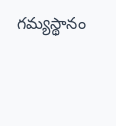గమ్యస్థానం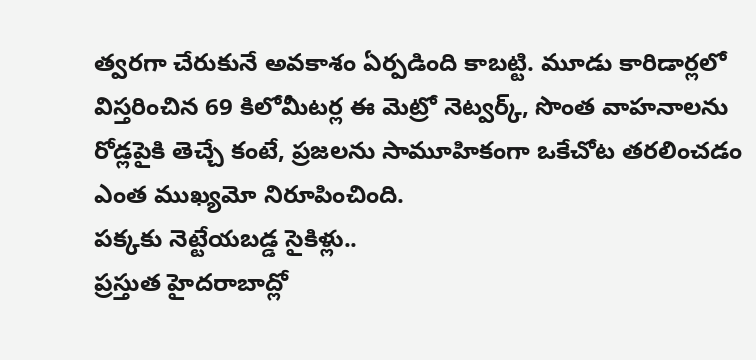త్వరగా చేరుకునే అవకాశం ఏర్పడింది కాబట్టి. మూడు కారిడార్లలో విస్తరించిన 69 కిలోమీటర్ల ఈ మెట్రో నెట్వర్క్, సొంత వాహనాలను రోడ్లపైకి తెచ్చే కంటే, ప్రజలను సామూహికంగా ఒకేచోట తరలించడం ఎంత ముఖ్యమో నిరూపించింది.
పక్కకు నెట్టేయబడ్డ సైకిళ్లు..
ప్రస్తుత హైదరాబాద్లో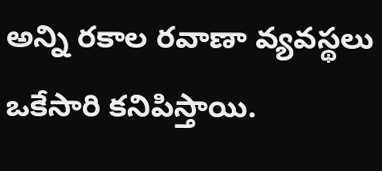అన్ని రకాల రవాణా వ్యవస్థలు ఒకేసారి కనిపిస్తాయి.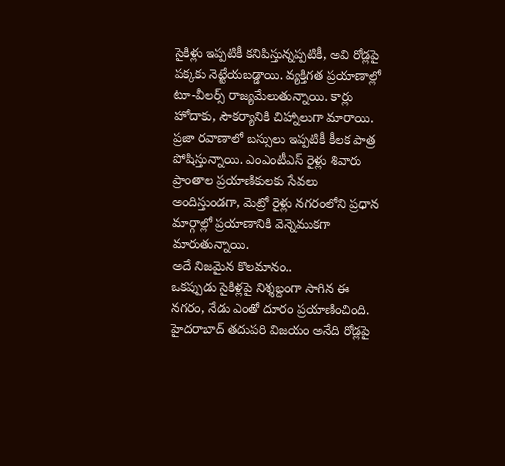సైకిళ్లు ఇప్పటికీ కనిపిస్తున్నప్పటికీ, అవి రోడ్లపై పక్కకు నెట్టేయబడ్డాయి. వ్యక్తిగత ప్రయాణాల్లో టూ-వీలర్స్ రాజ్యమేలుతున్నాయి. కార్లు హోదాకు, సౌకర్యానికి చిహ్నాలుగా మారాయి. ప్రజా రవాణాలో బస్సులు ఇప్పటికీ కీలక పాత్ర పోషిస్తున్నాయి. ఎంఎంటీఎస్ రైళ్లు శివారు ప్రాంతాల ప్రయాణికులకు సేవలు అందిస్తుండగా, మెట్రో రైళ్లు నగరంలోని ప్రధాన మార్గాల్లో ప్రయాణానికి వెన్నెముకగా మారుతున్నాయి.
అదే నిజమైన కొలమానం..
ఒకప్పుడు సైకిళ్లపై నిశ్శబ్దంగా సాగిన ఈ నగరం, నేడు ఎంతో దూరం ప్రయాణించింది. హైదరాబాద్ తదుపరి విజయం అనేది రోడ్లపై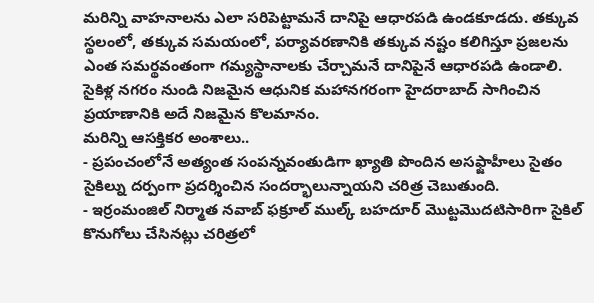మరిన్ని వాహనాలను ఎలా సరిపెట్టామనే దానిపై ఆధారపడి ఉండకూడదు. తక్కువ స్థలంలో, తక్కువ సమయంలో, పర్యావరణానికి తక్కువ నష్టం కలిగిస్తూ ప్రజలను ఎంత సమర్థవంతంగా గమ్యస్థానాలకు చేర్చామనే దానిపైనే ఆధారపడి ఉండాలి. సైకిళ్ల నగరం నుండి నిజమైన ఆధునిక మహానగరంగా హైదరాబాద్ సాగించిన ప్రయాణానికి అదే నిజమైన కొలమానం.
మరిన్ని ఆసక్తికర అంశాలు..
- ప్రపంచంలోనే అత్యంత సంపన్నవంతుడిగా ఖ్యాతి పొందిన అసఫ్జాహీలు సైతం సైకిల్ను దర్పంగా ప్రదర్శించిన సందర్భాలున్నాయని చరిత్ర చెబుతుంది.
- ఇర్రంమంజిల్ నిర్మాత నవాబ్ ఫక్రూల్ ముల్క్ బహదూర్ మొట్టమొదటిసారిగా సైకిల్ కొనుగోలు చేసినట్లు చరిత్రలో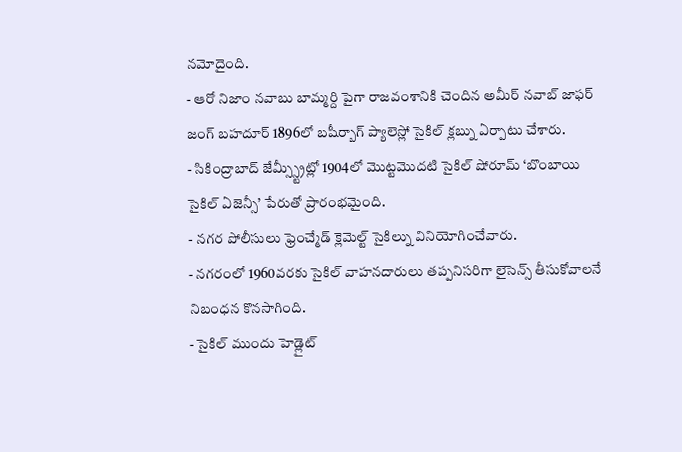నమోదైంది.
- ఆరో నిజాం నవాబు బామ్మర్ది పైగా రాజవంశానికి చెందిన అమీర్ నవాబ్ జాఫర్ జంగ్ బహదూర్ 1896లో బషీర్బాగ్ ప్యాలెస్లో సైకిల్ క్లబ్ను ఏర్పాటు చేశారు.
- సికింద్రాబాద్ జేమ్స్స్ట్రీట్లో 1904లో మొట్టమొదటి సైకిల్ షోరూమ్ ‘బొంబాయి సైకిల్ ఏజెన్సీ’ పేరుతో ప్రారంభమైంది.
- నగర పోలీసులు ఫ్రెంచ్మేడ్ క్లెమెల్ట్ సైకిల్ను వినియోగించేవారు.
- నగరంలో 1960వరకు సైకిల్ వాహనదారులు తప్పనిసరిగా లైసెన్స్ తీసుకోవాలనే నిబంధన కొనసాగింది.
- సైకిల్ ముందు హెడ్లైట్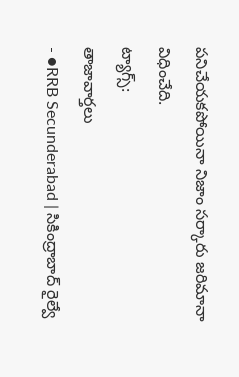పనిచేయకపోయినా నిజాం సర్కారు జరిమానా విధించేది.
ట్యాగ్స్:
తాజావార్తలు
- ●RRB Secunderabad | సికింద్రాబాద్ రైల్వే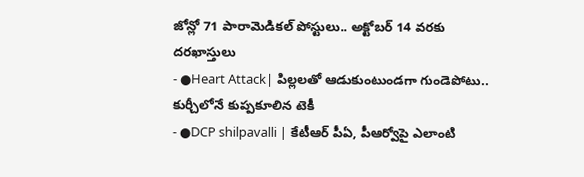జోన్లో 71 పారామెడికల్ పోస్టులు.. అక్టోబర్ 14 వరకు దరఖాస్తులు
- ●Heart Attack| పిల్లలతో ఆడుకుంటుండగా గుండెపోటు.. కుర్చీలోనే కుప్పకూలిన టెకీ
- ●DCP shilpavalli | కేటీఆర్ పీఏ, పీఆర్వోపై ఎలాంటి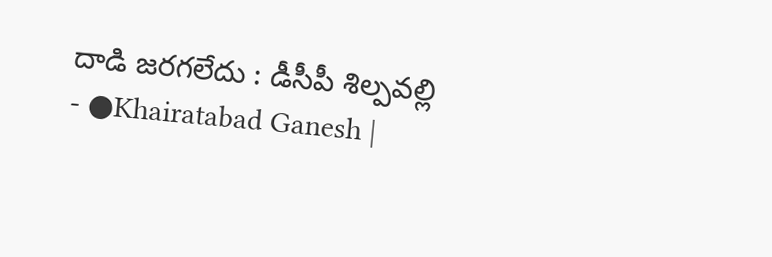దాడి జరగలేదు : డీసీపీ శిల్పవల్లి
- ●Khairatabad Ganesh |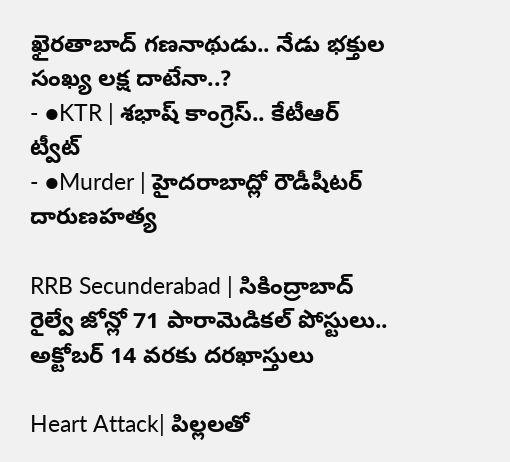ఖైరతాబాద్ గణనాథుడు.. నేడు భక్తుల సంఖ్య లక్ష దాటేనా..?
- ●KTR | శభాష్ కాంగ్రెస్.. కేటీఆర్ ట్వీట్
- ●Murder | హైదరాబాద్లో రౌడీషీటర్ దారుణహత్య

RRB Secunderabad | సికింద్రాబాద్ రైల్వే జోన్లో 71 పారామెడికల్ పోస్టులు.. అక్టోబర్ 14 వరకు దరఖాస్తులు

Heart Attack| పిల్లలతో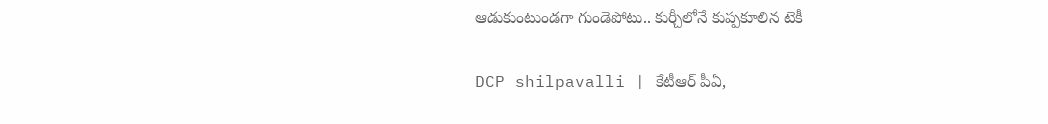ఆడుకుంటుండగా గుండెపోటు.. కుర్చీలోనే కుప్పకూలిన టెకీ

DCP shilpavalli | కేటీఆర్ పీఏ,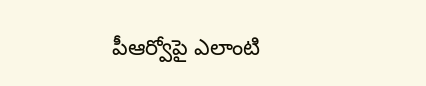పీఆర్వోపై ఎలాంటి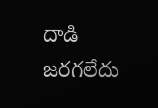దాడి జరగలేదు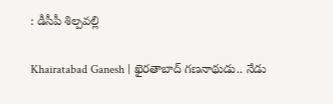: డీసీపీ శిల్పవల్లి

Khairatabad Ganesh | ఖైరతాబాద్ గణనాథుడు.. నేడు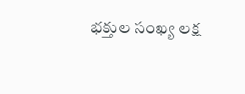భక్తుల సంఖ్య లక్ష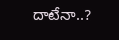దాటేనా..?